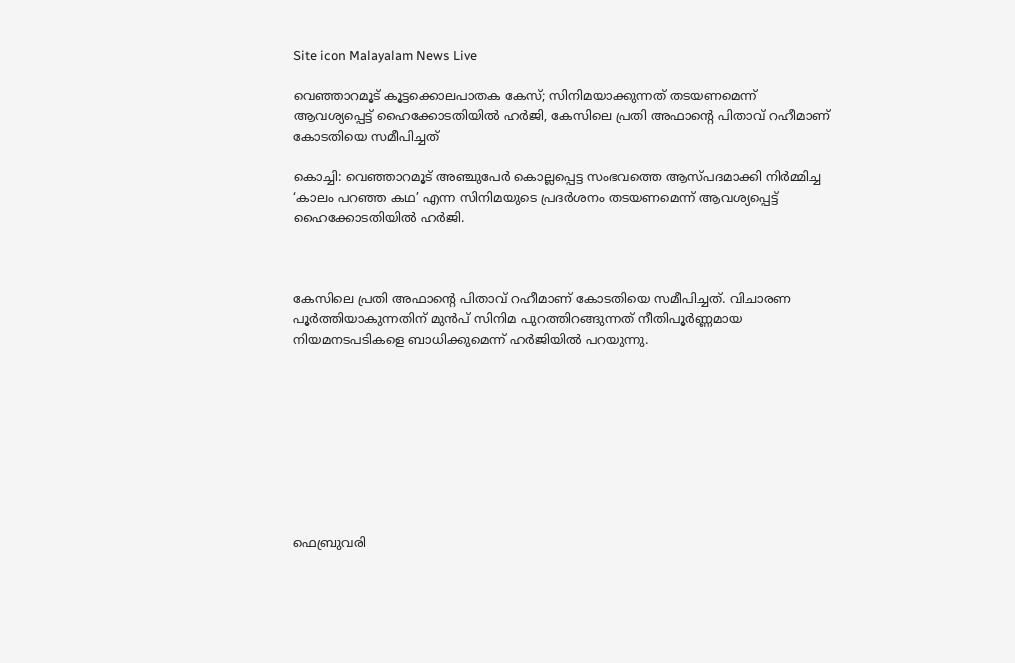Site icon Malayalam News Live

വെഞ്ഞാറമൂട് കൂട്ടക്കൊലപാതക കേസ്; സിനിമയാക്കുന്നത് തടയണമെന്ന് ആവശ്യപ്പെട്ട് ഹൈക്കോടതിയില്‍ ഹർജി, കേസിലെ പ്രതി അഫാന്റെ പിതാവ് റഹീമാണ് കോടതിയെ സമീപിച്ചത്

കൊച്ചി: വെഞ്ഞാറമൂട് അഞ്ചുപേർ കൊല്ലപ്പെട്ട സംഭവത്തെ ആസ്പദമാക്കി നിർമ്മിച്ച ‘കാലം പറഞ്ഞ കഥ’ എന്ന സിനിമയുടെ പ്രദർശനം തടയണമെന്ന് ആവശ്യപ്പെട്ട് ഹൈക്കോടതിയില്‍ ഹർജി.



കേസിലെ പ്രതി അഫാന്റെ പിതാവ് റഹീമാണ് കോടതിയെ സമീപിച്ചത്. വിചാരണ പൂർത്തിയാകുന്നതിന് മുൻപ് സിനിമ പുറത്തിറങ്ങുന്നത് നീതിപൂർണ്ണമായ നിയമനടപടികളെ ബാധിക്കുമെന്ന് ഹർജിയില്‍ പറയുന്നു.









ഫെബ്രുവരി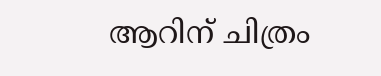ആറിന് ചിത്രം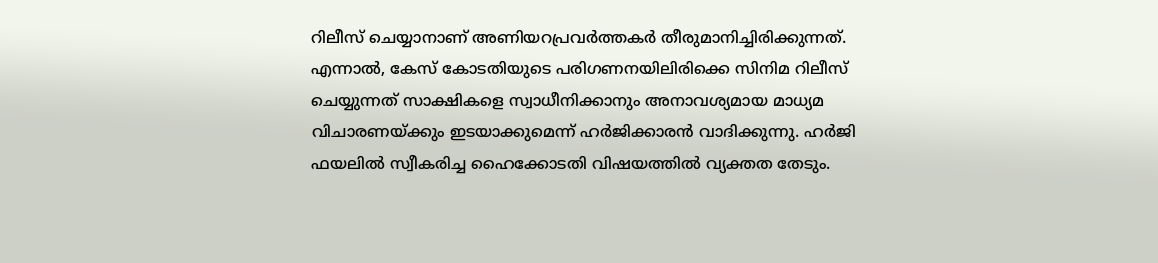റിലീസ് ചെയ്യാനാണ് അണിയറപ്രവർത്തകർ തീരുമാനിച്ചിരിക്കുന്നത്. എന്നാല്‍, കേസ് കോടതിയുടെ പരിഗണനയിലിരിക്കെ സിനിമ റിലീസ് ചെയ്യുന്നത് സാക്ഷികളെ സ്വാധീനിക്കാനും അനാവശ്യമായ മാധ്യമ വിചാരണയ്ക്കും ഇടയാക്കുമെന്ന് ഹർജിക്കാരൻ വാദിക്കുന്നു. ഹർജി ഫയലില്‍ സ്വീകരിച്ച ഹൈക്കോടതി വിഷയത്തില്‍ വ്യക്തത തേടും.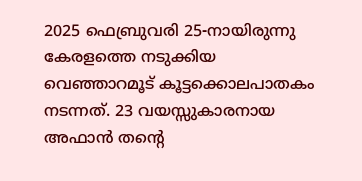2025 ഫെബ്രുവരി 25-നായിരുന്നു കേരളത്തെ നടുക്കിയ വെഞ്ഞാറമൂട് കൂട്ടക്കൊലപാതകം നടന്നത്. 23 വയസ്സുകാരനായ അഫാൻ തന്റെ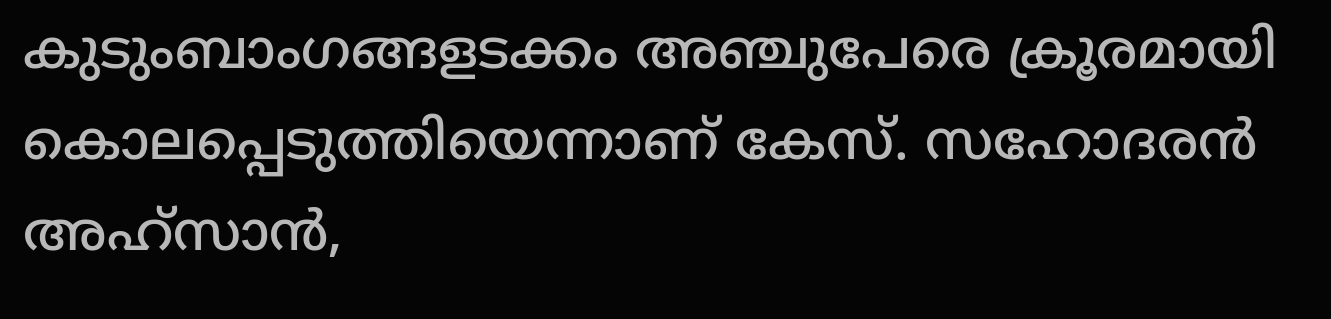കുടുംബാംഗങ്ങളടക്കം അഞ്ചുപേരെ ക്രൂരമായി കൊലപ്പെടുത്തിയെന്നാണ് കേസ്. സഹോദരൻ അഹ്സാൻ,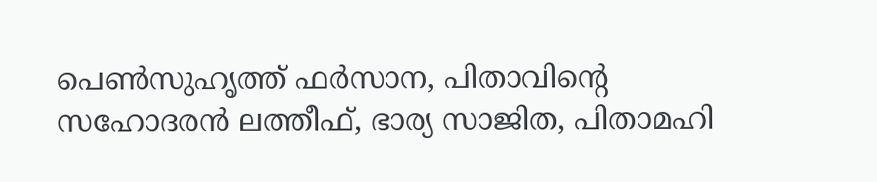പെണ്‍സുഹൃത്ത് ഫർസാന, പിതാവിന്റെ സഹോദരൻ ലത്തീഫ്, ഭാര്യ സാജിത, പിതാമഹി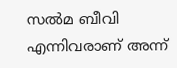സല്‍മ ബീവി എന്നിവരാണ് അന്ന്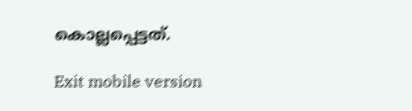കൊല്ലപ്പെട്ടത്.

Exit mobile version